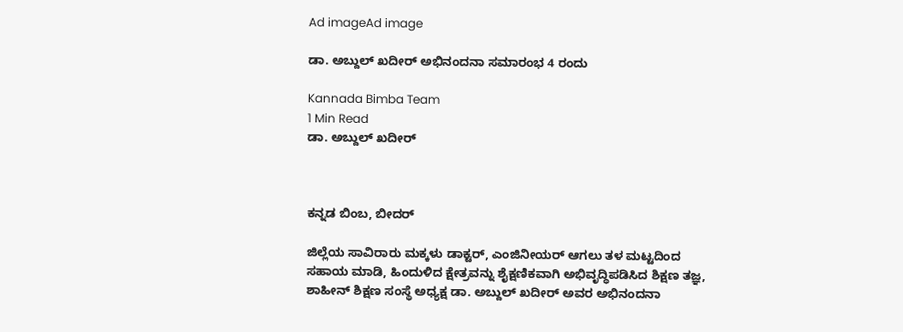Ad imageAd image

ಡಾ. ಅಬ್ದುಲ್ ಖದೀರ್ ಅಭಿನಂದನಾ ಸಮಾರಂಭ 4 ರಂದು

Kannada Bimba Team
1 Min Read
ಡಾ. ಅಬ್ದುಲ್ ಖದೀರ್



ಕನ್ನಡ ಬಿಂಬ, ಬೀದರ್

ಜಿಲ್ಲೆಯ ಸಾವಿರಾರು ಮಕ್ಕಳು ಡಾಕ್ಟರ್, ಎಂಜಿನೀಯರ್ ಆಗಲು ತಳ ಮಟ್ಟದಿಂದ ಸಹಾಯ ಮಾಡಿ, ಹಿಂದುಳಿದ ಕ್ಷೇತ್ರವನ್ನು ಶೈಕ್ಷಣಿಕವಾಗಿ ಅಭಿವೃದ್ಧಿಪಡಿಸಿದ ಶಿಕ್ಷಣ ತಜ್ಞ, ಶಾಹೀನ್ ಶಿಕ್ಷಣ ಸಂಸ್ಥೆ ಅಧ್ಯಕ್ಷ ಡಾ. ಅಬ್ದುಲ್ ಖದೀರ್ ಅವರ ಅಭಿನಂದನಾ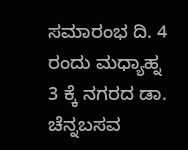ಸಮಾರಂಭ ದಿ. 4 ರಂದು ಮಧ್ಯಾಹ್ನ 3 ಕ್ಕೆ ನಗರದ ಡಾ. ಚೆನ್ನಬಸವ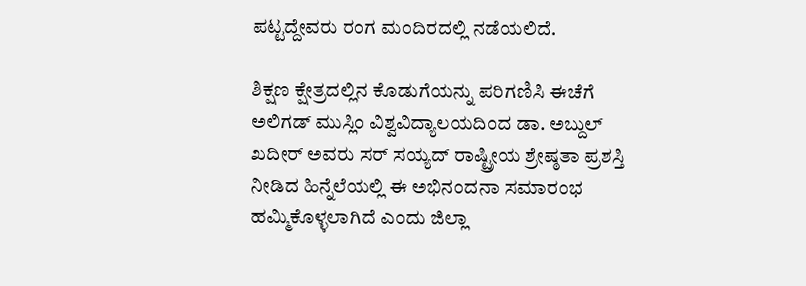ಪಟ್ಟದ್ದೇವರು ರಂಗ ಮಂದಿರದಲ್ಲಿ ನಡೆಯಲಿದೆ.

ಶಿಕ್ಷಣ ಕ್ಷೇತ್ರದಲ್ಲಿನ ಕೊಡುಗೆಯನ್ನು ಪರಿಗಣಿಸಿ ಈಚೆಗೆ ಅಲಿಗಡ್ ಮುಸ್ಲಿಂ ವಿಶ್ವವಿದ್ಯಾಲಯದಿಂದ ಡಾ. ಅಬ್ದುಲ್ ಖದೀರ್ ಅವರು ಸರ್ ಸಯ್ಯದ್ ರಾಷ್ಟ್ರೀಯ ಶ್ರೇಷ್ಠತಾ ಪ್ರಶಸ್ತಿ ನೀಡಿದ ಹಿನ್ನೆಲೆಯಲ್ಲಿ ಈ ಅಭಿನಂದನಾ ಸಮಾರಂಭ ಹಮ್ಮಿಕೊಳ್ಳಲಾಗಿದೆ ಎಂದು ಜಿಲ್ಲಾ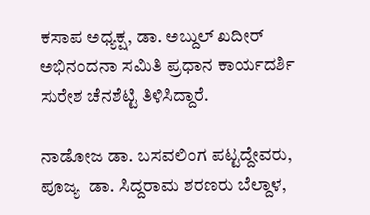ಕಸಾಪ ಅಧ್ಯಕ್ಷ, ಡಾ. ಅಬ್ದುಲ್ ಖದೀರ್ ಅಭಿನಂದನಾ ಸಮಿತಿ ಪ್ರಧಾನ ಕಾರ್ಯದರ್ಶಿ ಸುರೇಶ ಚೆನಶೆಟ್ಟಿ ತಿಳಿಸಿದ್ದಾರೆ.

ನಾಡೋಜ ಡಾ. ಬಸವಲಿಂಗ ಪಟ್ಟದ್ದೇವರು, ಪೂಜ್ಯ  ಡಾ. ಸಿದ್ದರಾಮ ಶರಣರು ಬೆಲ್ದಾಳ,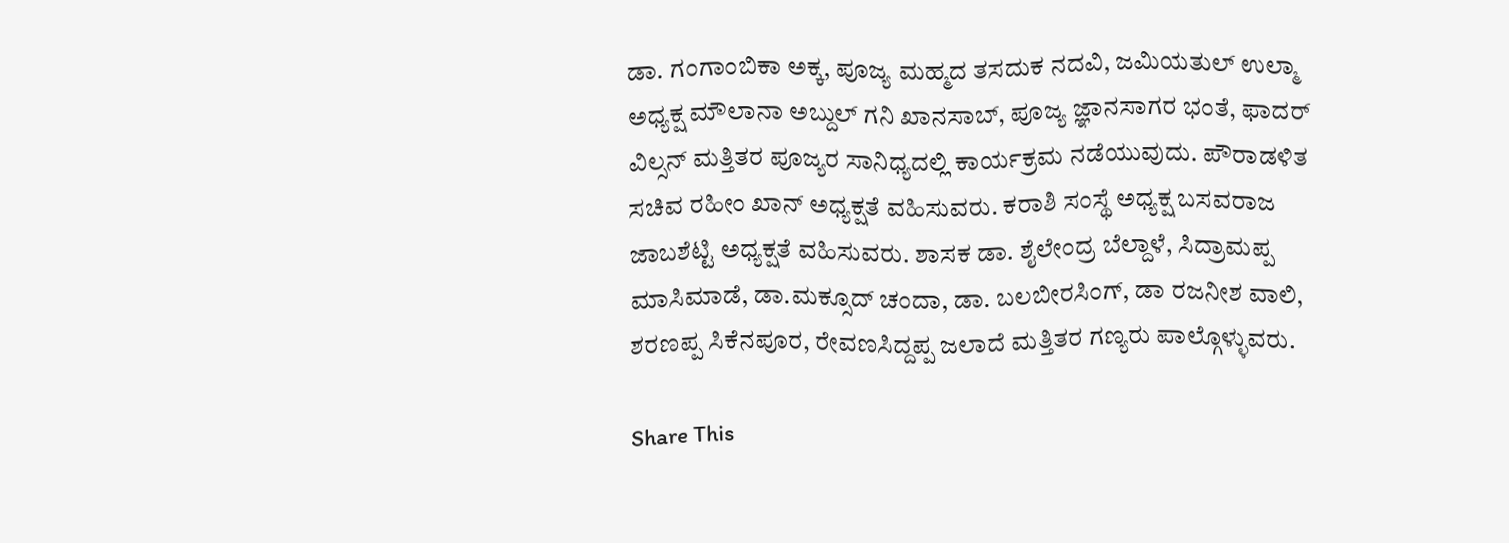ಡಾ. ಗಂಗಾಂಬಿಕಾ ಅಕ್ಕ, ಪೂಜ್ಯ ಮಹ್ಮದ ತಸದುಕ ನದವಿ, ಜಮಿಯತುಲ್ ಉಲ್ಮಾ ಅಧ್ಯಕ್ಷ ಮೌಲಾನಾ ಅಬ್ದುಲ್ ಗನಿ ಖಾನಸಾಬ್, ಪೂಜ್ಯ ಜ್ಞಾನಸಾಗರ ಭಂತೆ, ಫಾದರ್ ವಿಲ್ಸನ್ ಮತ್ತಿತರ ಪೂಜ್ಯರ ಸಾನಿಧ್ಯದಲ್ಲಿ ಕಾರ್ಯಕ್ರಮ ನಡೆಯುವುದು. ಪೌರಾಡಳಿತ ಸಚಿವ ರಹೀಂ ಖಾನ್ ಅಧ್ಯಕ್ಷತೆ ವಹಿಸುವರು. ಕರಾಶಿ ಸಂಸ್ಥೆ ಅಧ್ಯಕ್ಷ ಬಸವರಾಜ ಜಾಬಶೆಟ್ಟಿ ಅಧ್ಯಕ್ಷತೆ ವಹಿಸುವರು. ಶಾಸಕ ಡಾ. ಶೈಲೇಂದ್ರ ಬೆಲ್ದಾಳೆ, ಸಿದ್ರಾಮಪ್ಪ ಮಾಸಿಮಾಡೆ, ಡಾ.ಮಕ್ಸೂದ್ ಚಂದಾ, ಡಾ. ಬಲಬೀರಸಿಂಗ್, ಡಾ ರಜನೀಶ ವಾಲಿ, ಶರಣಪ್ಪ ಸಿಕೆನಪೂರ, ರೇವಣಸಿದ್ದಪ್ಪ ಜಲಾದೆ ಮತ್ತಿತರ ಗಣ್ಯರು ಪಾಲ್ಗೊಳ್ಳುವರು.

Share This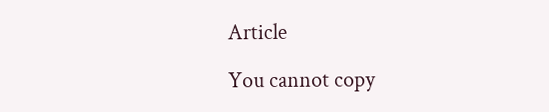Article

You cannot copy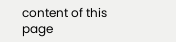content of this page